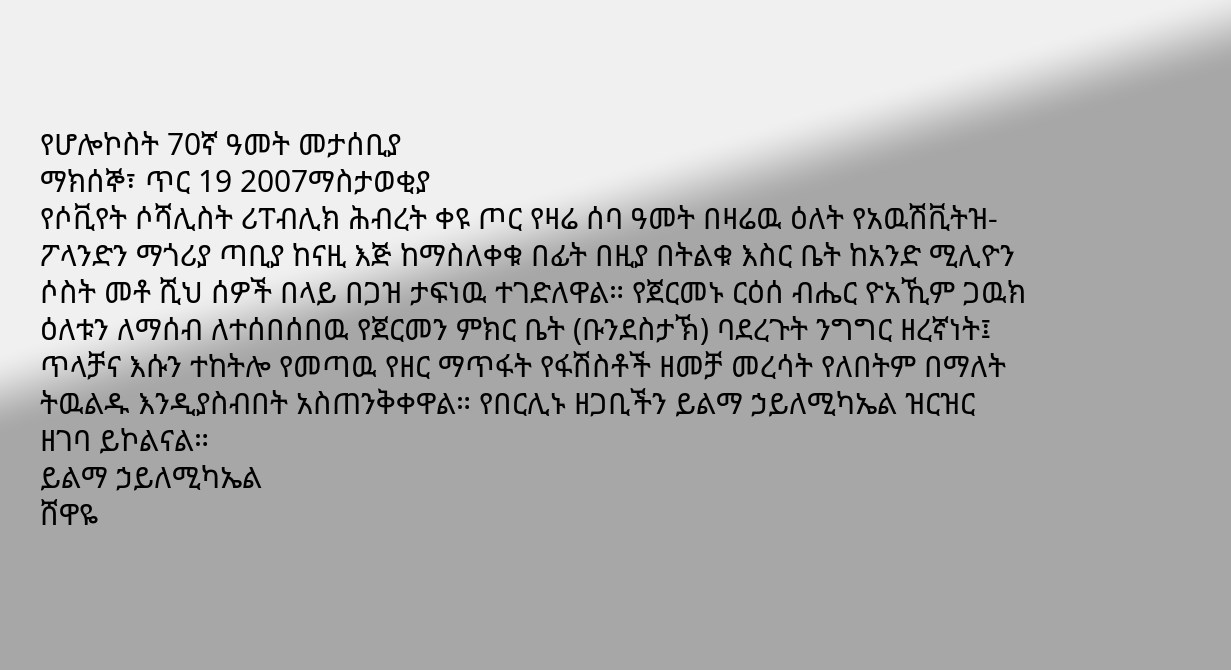የሆሎኮስት 70ኛ ዓመት መታሰቢያ
ማክሰኞ፣ ጥር 19 2007ማስታወቂያ
የሶቪየት ሶሻሊስት ሪፐብሊክ ሕብረት ቀዩ ጦር የዛሬ ሰባ ዓመት በዛሬዉ ዕለት የአዉሽቪትዝ-ፖላንድን ማጎሪያ ጣቢያ ከናዚ እጅ ከማስለቀቁ በፊት በዚያ በትልቁ እስር ቤት ከአንድ ሚሊዮን ሶስት መቶ ሺህ ሰዎች በላይ በጋዝ ታፍነዉ ተገድለዋል። የጀርመኑ ርዕሰ ብሔር ዮአኺም ጋዉክ ዕለቱን ለማሰብ ለተሰበሰበዉ የጀርመን ምክር ቤት (ቡንደስታኽ) ባደረጉት ንግግር ዘረኛነት፤ ጥላቻና እሱን ተከትሎ የመጣዉ የዘር ማጥፋት የፋሽስቶች ዘመቻ መረሳት የለበትም በማለት ትዉልዱ እንዲያስብበት አስጠንቅቀዋል። የበርሊኑ ዘጋቢችን ይልማ ኃይለሚካኤል ዝርዝር ዘገባ ይኮልናል።
ይልማ ኃይለሚካኤል
ሸዋዬ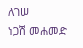ለገሠ
ነጋሽ መሐመድ